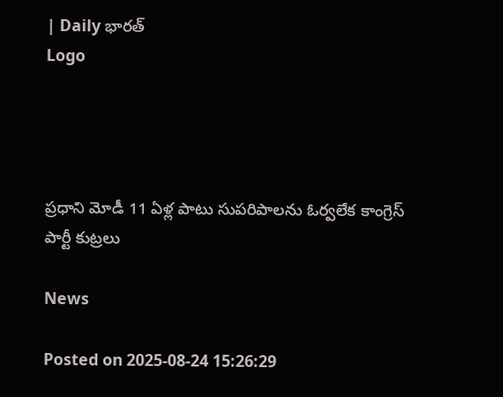| Daily భారత్
Logo




ప్రధాని మోడీ 11 ఏళ్ల పాటు సుపరిపాలను ఓర్వలేక కాంగ్రెస్ పార్టీ కుట్రలు

News

Posted on 2025-08-24 15:26:29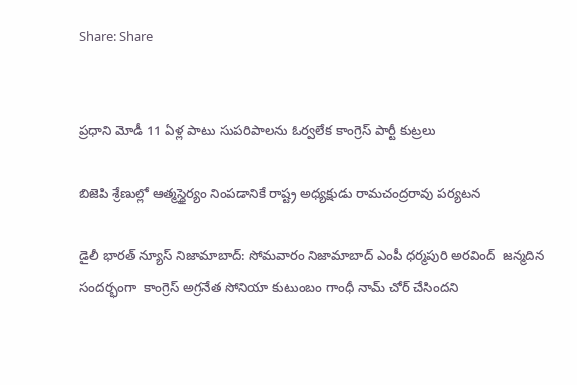Share: Share


ప్రధాని మోడీ 11 ఏళ్ల పాటు సుపరిపాలను ఓర్వలేక కాంగ్రెస్ పార్టీ కుట్రలు

బిజెపి శ్రేణుల్లో ఆత్మస్థైర్యం నింపడానికే రాష్ట్ర అధ్యక్షుడు రామచంద్రరావు పర్యటన

డైలీ భారత్ న్యూస్ నిజామాబాద్: సోమవారం నిజామాబాద్ ఎంపీ ధర్మపురి అరవింద్  జన్మదిన సందర్భంగా  కాంగ్రెస్ అగ్రనేత సోనియా కుటుంబం గాంధీ నామ్ చోర్ చేసిందని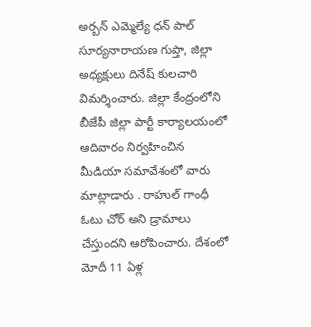అర్బన్ ఎమ్మెల్యే ధన్ పాల్ సూర్యనారాయణ గుప్తా, జిల్లా అధ్యక్షులు దినేష్ కులచారి విమర్శించారు. జిల్లా కేంద్రంలోని బీజేపీ జిల్లా పార్టీ కార్యాలయంలో ఆదివారం నిర్వహించిన మీడియా సమావేశంలో వారు మాట్లాడారు . రాహుల్ గాంధీ ఓటు చోర్ అని డ్రామాలు చేస్తుందని ఆరోపించారు. దేశంలో మోదీ 11 ఏళ్ల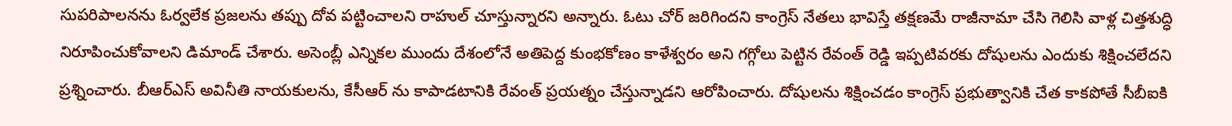సుపరిపాలనను ఓర్వలేక ప్రజలను తప్పు దోవ పట్టించాలని రాహుల్ చూస్తున్నారని అన్నారు. ఓటు చోర్ జరిగిందని కాంగ్రెస్ నేతలు భావిస్తే తక్షణమే రాజీనామా చేసి గెలిసి వాళ్ల చిత్తశుద్ధి నిరూపించుకోవాలని డిమాండ్ చేశారు. అసెంబ్లీ ఎన్నికల ముందు దేశంలోనే అతిపెద్ద కుంభకోణం కాళేశ్వరం అని గగ్గోలు పెట్టిన రేవంత్ రెడ్డి ఇప్పటివరకు దోషులను ఎందుకు శిక్షించలేదని ప్రశ్నించారు. బీఆర్ఎస్ అవినీతి నాయకులను, కేసీఆర్ ను కాపాడటానికి రేవంత్ ప్రయత్నం చేస్తున్నాడని ఆరోపించారు. దోషులను శిక్షించడం కాంగ్రెస్ ప్రభుత్వానికి చేత కాకపోతే సీబీఐకి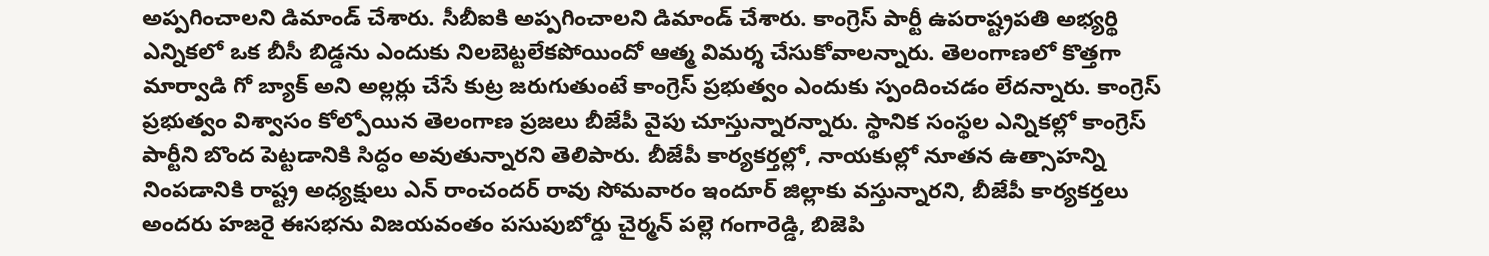అప్పగించాలని డిమాండ్ చేశారు. సీబీఐకి అప్పగించాలని డిమాండ్ చేశారు. కాంగ్రెస్ పార్టీ ఉపరాష్ట్రపతి అభ్యర్థి ఎన్నికలో ఒక బీసీ బిడ్డను ఎందుకు నిలబెట్టలేకపోయిందో ఆత్మ విమర్శ చేసుకోవాలన్నారు. తెలంగాణలో కొత్తగా మార్వాడి గో బ్యాక్ అని అల్లర్లు చేసే కుట్ర జరుగుతుంటే కాంగ్రెస్ ప్రభుత్వం ఎందుకు స్పందించడం లేదన్నారు. కాంగ్రెస్ ప్రభుత్వం విశ్వాసం కోల్పోయిన తెలంగాణ ప్రజలు బీజేపీ వైపు చూస్తున్నారన్నారు. స్థానిక సంస్థల ఎన్నికల్లో కాంగ్రెస్ పార్టీని బొంద పెట్టడానికి సిద్ధం అవుతున్నారని తెలిపారు. బీజేపీ కార్యకర్తల్లో, నాయకుల్లో నూతన ఉత్సాహన్ని నింపడానికి రాష్ట్ర అధ్యక్షులు ఎన్ రాంచందర్ రావు సోమవారం ఇందూర్ జిల్లాకు వస్తున్నారని, బీజేపీ కార్యకర్తలు అందరు హజరై ఈసభను విజయవంతం పసుపుబోర్డు చైర్మన్ పల్లె గంగారెడ్డి, బిజెపి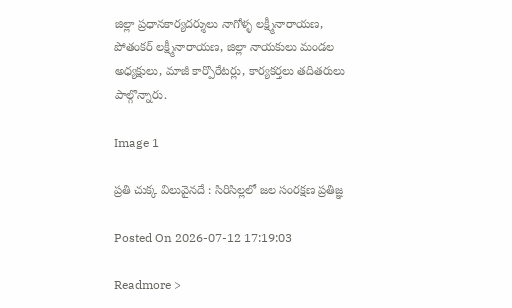జిల్లా ప్రధానకార్యదర్శులు నాగోళ్ళ లక్ష్మీనారాయణ, పోతంకర్ లక్ష్మీనారాయణ, జిల్లా నాయకులు మండల అధ్యక్షులు, మాజీ కార్పొరేటర్లు, కార్యకర్తలు తదితరులు పాల్గొన్నారు.

Image 1

ప్రతి చుక్క విలువైనదే : సిరిసిల్లలో జల సంరక్షణ ప్రతిజ్ఞ

Posted On 2026-07-12 17:19:03

Readmore >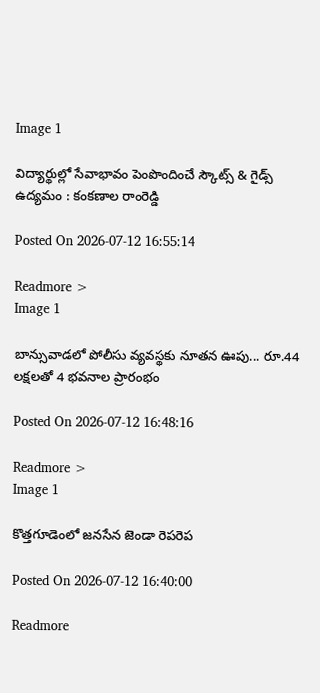Image 1

విద్యార్థుల్లో సేవాభావం పెంపొందించే స్కౌట్స్ & గైడ్స్ ఉద్యమం : కంకణాల రాంరెడ్డి

Posted On 2026-07-12 16:55:14

Readmore >
Image 1

బాన్సువాడలో పోలీసు వ్యవస్థకు నూతన ఊపు... రూ.44 లక్షలతో 4 భవనాల ప్రారంభం

Posted On 2026-07-12 16:48:16

Readmore >
Image 1

కొత్తగూడెంలో జనసేన జెండా రెపరెప

Posted On 2026-07-12 16:40:00

Readmore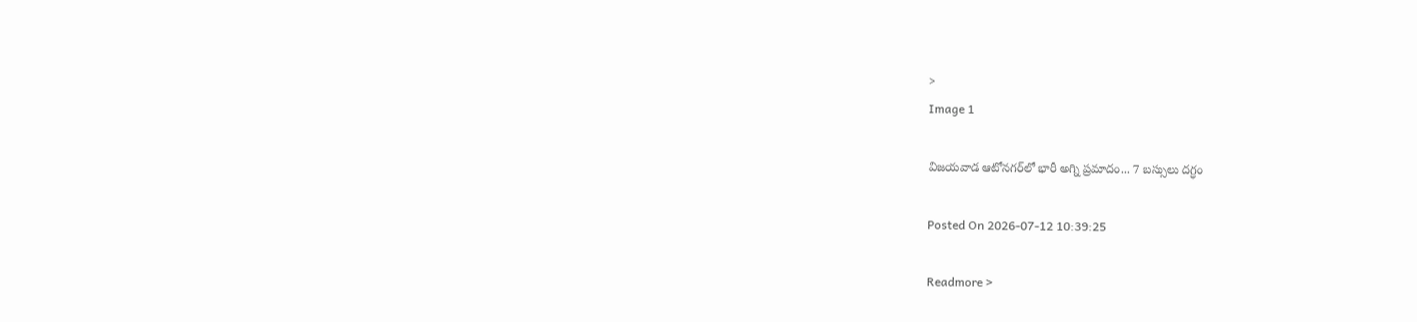>
Image 1

విజయవాడ ఆటోనగర్‌లో భారీ అగ్ని ప్రమాదం... 7 బస్సులు దగ్ధం

Posted On 2026-07-12 10:39:25

Readmore >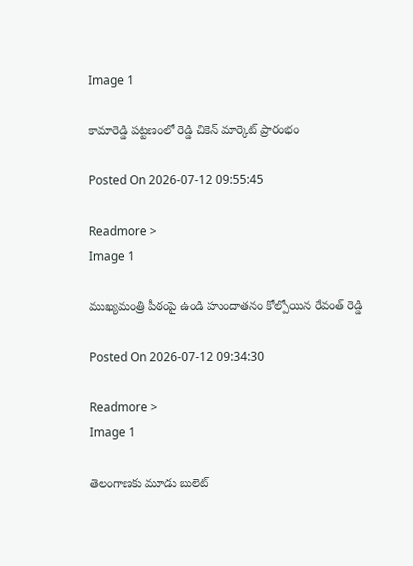Image 1

కామారెడ్డి పట్టణంలో రెడ్డి చికెన్ మార్కెట్ ప్రారంభం

Posted On 2026-07-12 09:55:45

Readmore >
Image 1

ముఖ్యమంత్రి పీఠంపై ఉండి హుందాతనం కోల్పోయిన రేవంత్ రెడ్డి

Posted On 2026-07-12 09:34:30

Readmore >
Image 1

తెలంగాణకు మూడు బులెట్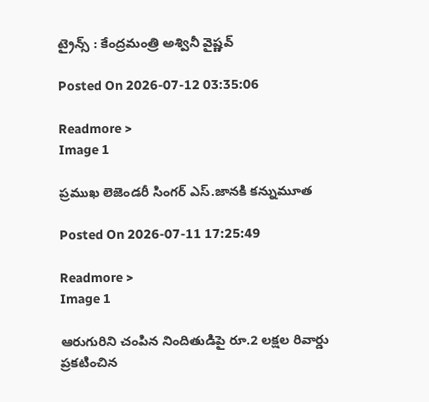ట్రైన్స్ : కేంద్రమంత్రి అశ్వినీ వైష్ణవ్

Posted On 2026-07-12 03:35:06

Readmore >
Image 1

ప్రముఖ లెజెండరీ సింగర్ ఎస్.జానకి కన్నుమూత

Posted On 2026-07-11 17:25:49

Readmore >
Image 1

ఆరుగురిని చంపిన నిందితుడిపై రూ.2 లక్షల రివార్డు ప్రకటించిన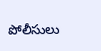పోలీసులు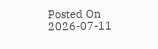Posted On 2026-07-11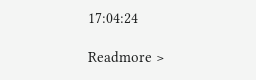17:04:24

Readmore >